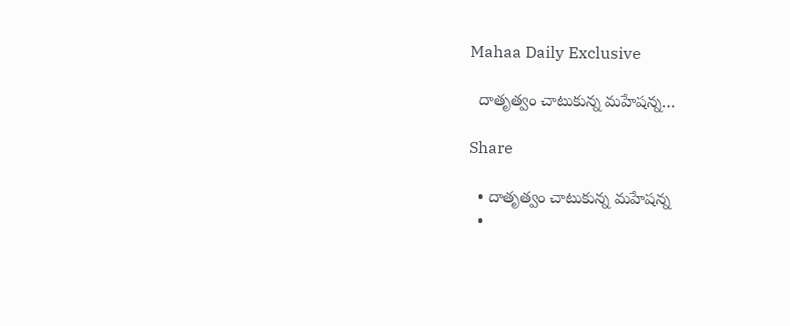Mahaa Daily Exclusive

  దాతృత్వం చాటుకున్న మహేషన్న…

Share

  • దాతృత్వం చాటుకున్న మహేషన్న
  •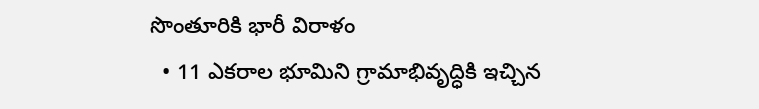సొంతూరికి భారీ విరాళం
  • 11 ఎకరాల భూమిని గ్రామాభివృద్ధికి ఇచ్చిన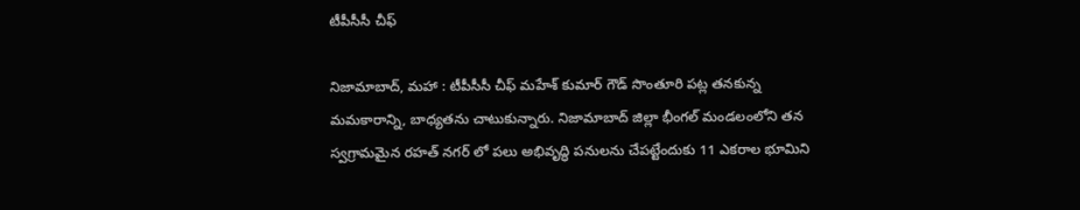టీపీసీసీ చీఫ్

నిజామాబాద్, మహా : టీపీసీసీ చీఫ్ మహేశ్ కుమార్ గౌడ్ సొంతూరి పట్ల తనకున్న మమకారాన్ని, బాధ్యతను చాటుకున్నారు. నిజామాబాద్ జిల్లా భీంగల్ మండలంలోని తన స్వగ్రామమైన రహత్ నగర్ లో పలు అభివృద్ధి పనులను చేపట్టేందుకు 11 ఎకరాల భూమిని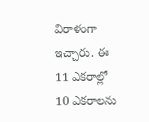విరాళంగా ఇచ్చారు. ఈ 11 ఎకరాల్లో 10 ఎకరాలను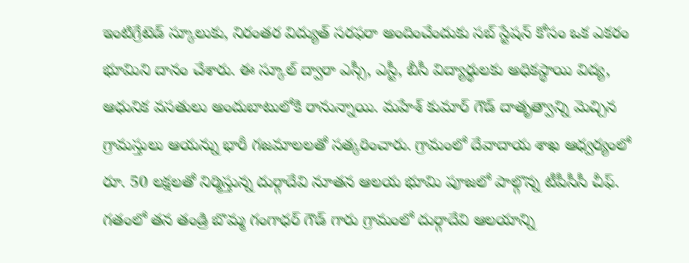ఇంటిగ్రేటెడ్ స్కూలుకు, నిరంతర విద్యుత్ సరఫరా అందించేందుకు సబ్ స్టేషన్ కోసం ఒక ఎకరం భూమిని దానం చేశారు. ఈ స్కూల్ ద్వారా ఎస్సీ, ఎస్టీ, బీసీ విద్యార్థులకు అధికస్థాయి విద్య, ఆధునిక వసతులు అందుబాటులోకి రానున్నాయి. మహేశ్ కుమార్ గౌడ్ దాతృత్వాన్ని మెచ్చిన గ్రామస్తులు ఆయన్ను భారీ గజమాలలతో సత్కరించారు. గ్రామంలో దేవాదాయ శాఖ ఆధ్వర్యంలో రూ. 50 లక్షలతో నిర్మిస్తున్న దుర్గాదేవి నూతన ఆలయ భూమి పూజలో పాల్గొన్న టీపీసీసీ చీఫ్. గతంలో తన తండ్రి బొమ్మ గంగాధర్ గౌడ్ గారు గ్రామంలో దుర్గాదేవి ఆలయాన్ని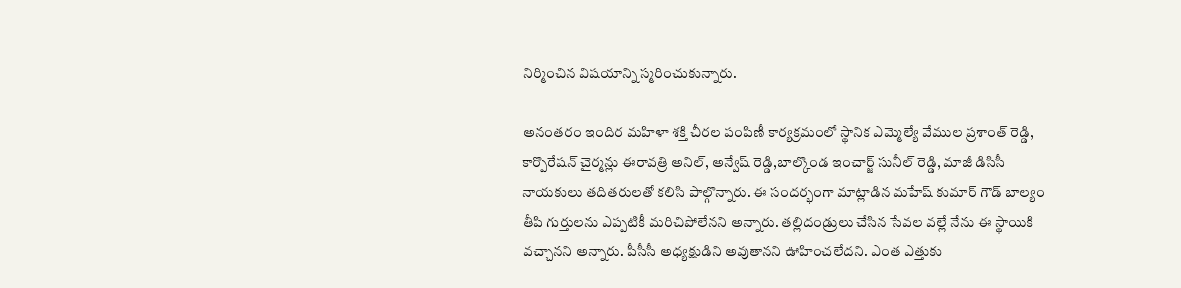నిర్మించిన విషయాన్ని స్మరించుకున్నారు.

అనంతరం ఇందిర మహిళా శక్తి చీరల పంపిణీ కార్యక్రమంలో స్థానిక ఎమ్మెల్యే వేముల ప్రశాంత్ రెడ్డి, కార్పొరేషన్ చైర్మన్లు ఈరావత్రి అనిల్, అన్వేష్ రెడ్డి,బాల్కొండ ఇంచార్జ్ సునీల్ రెడ్డి, మాజీ డిసిసీ నాయకులు తదితరులతో కలిసి పాల్గొన్నారు. ఈ సందర్భంగా మాట్లాడిన మహేష్ కుమార్ గౌడ్ బాల్యం తీపి గుర్తులను ఎప్పటికీ మరిచిపోలేనని అన్నారు. తల్లిదండ్రులు చేసిన సేవల వల్లే నేను ఈ స్థాయికి వచ్చానని అన్నారు. పీసీసీ అధ్యక్షుడిని అవుతానని ఊహించలేదని. ఎంత ఎత్తుకు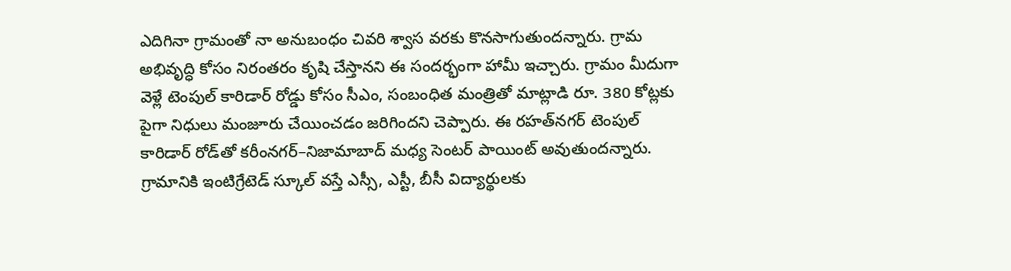ఎదిగినా గ్రామంతో నా అనుబంధం చివరి శ్వాస వరకు కొనసాగుతుందన్నారు. గ్రామ అభివృద్ధి కోసం నిరంతరం కృషి చేస్తానని ఈ సందర్భంగా హామీ ఇచ్చారు. గ్రామం మీదుగా వెళ్లే టెంపుల్ కారిడార్ రోడ్డు కోసం సీఎం, సంబంధిత మంత్రితో మాట్లాడి రూ. 380 కోట్లకు పైగా నిధులు మంజూరు చేయించడం జరిగిందని చెప్పారు. ఈ రహత్‌నగర్ టెంపుల్ కారిడార్ రోడ్‌తో కరీంనగర్–నిజామాబాద్ మధ్య సెంటర్ పాయింట్ అవుతుందన్నారు. గ్రామానికి ఇంటిగ్రేటెడ్ స్కూల్ వస్తే ఎస్సీ, ఎస్టీ, బీసీ విద్యార్థులకు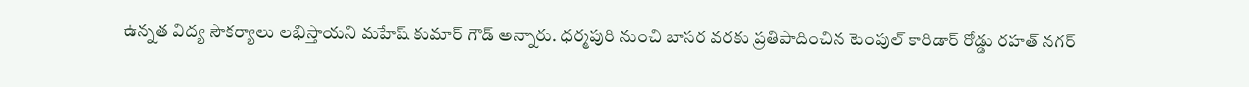ఉన్నత విద్య సౌకర్యాలు లభిస్తాయని మహేష్ కుమార్ గౌడ్ అన్నారు. ధర్మపురి నుంచి బాసర వరకు ప్రతిపాదించిన టెంపుల్ కారిడార్ రోడ్డు రహత్ నగర్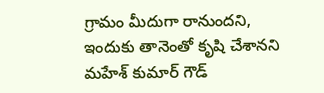గ్రామం మీదుగా రానుందని, ఇందుకు తానెంతో కృషి చేశానని మహేశ్ కుమార్ గౌడ్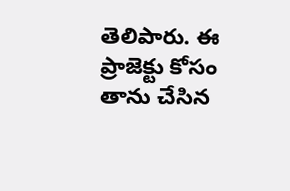తెలిపారు. ఈ ప్రాజెక్టు కోసం తాను చేసిన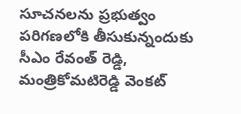సూచనలను ప్రభుత్వం పరిగణలోకి తీసుకున్నందుకు సీఎం రేవంత్ రెడ్డి, మంత్రికోమటిరెడ్డి వెంకట్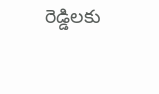రెడ్డిలకు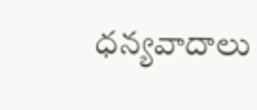ధన్యవాదాలు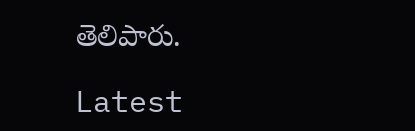తెలిపారు.

Latest